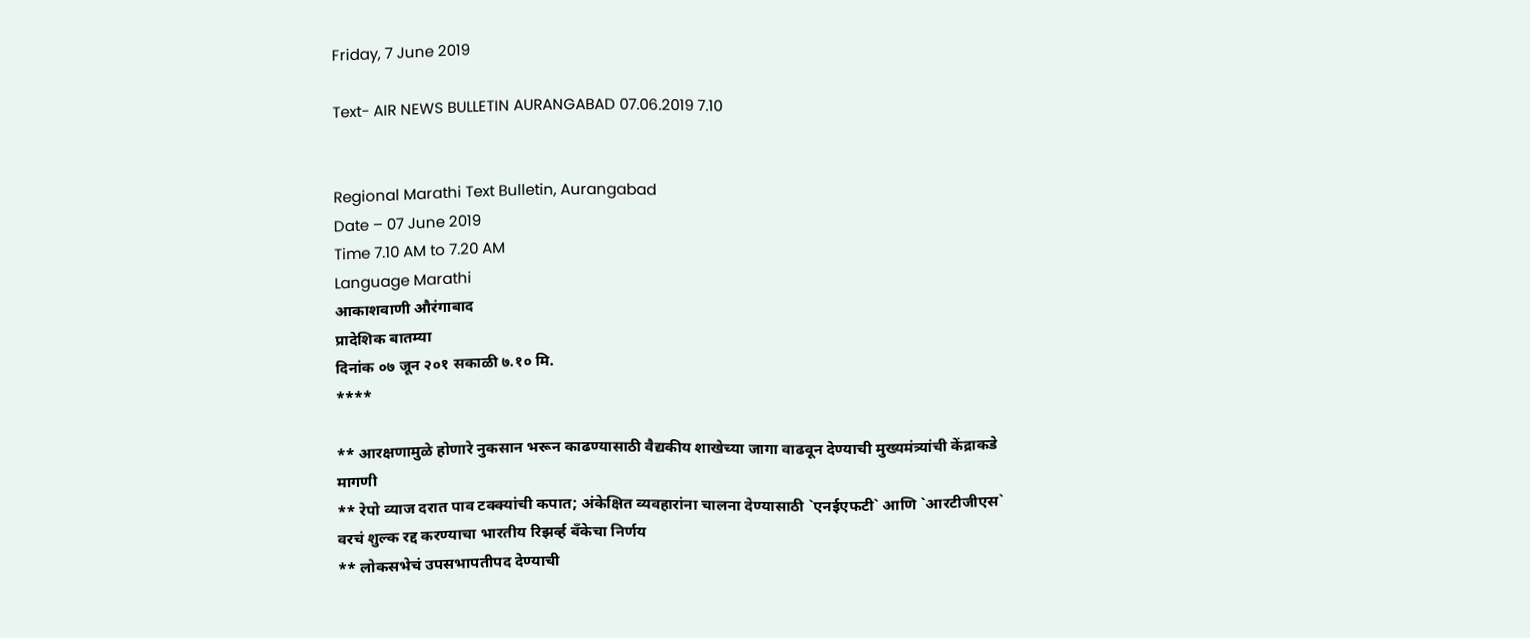Friday, 7 June 2019

Text- AIR NEWS BULLETIN AURANGABAD 07.06.2019 7.10


Regional Marathi Text Bulletin, Aurangabad
Date – 07 June 2019
Time 7.10 AM to 7.20 AM
Language Marathi
आकाशवाणी औरंगाबाद
प्रादेशिक बातम्या
दिनांक ०७ जून २०१ सकाळी ७.१० मि.
****

** आरक्षणामुळे होणारे नुकसान भरून काढण्यासाठी वैद्यकीय शाखेच्या जागा वाढवून देण्याची मुख्यमंत्र्यांची केंद्राकडे मागणी
** रेपो व्याज दरात पाव टक्क्यांची कपात; अंकेक्षित व्यवहारांना चालना देण्यासाठी `एनईएफटी` आणि `आरटीजीएस` वरचं शुल्क रद्द करण्याचा भारतीय रिझर्व्ह बँकेचा निर्णय
** लोकसभेचं उपसभापतीपद देण्याची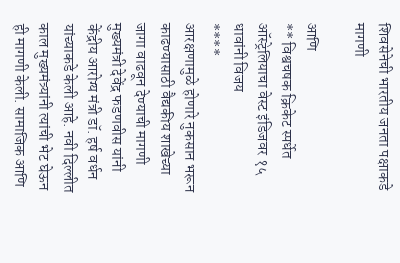शिवसेनेची भारतीय जनता पक्षाकडे मागणी

आणि
** विश्वचषक क्रिकेट स्पर्धेत ऑस्ट्रेलियाचा वेस्ट इंडिजवर १५ धावांनी विजय
****
आरक्षणामुळे होणारे नुकसान भरून काढण्यासाठी वैद्यकीय शाखेच्या जागा वाढवून देण्याची मागणी मुख्यमंत्री देवेंद्र फडणवीस यांनी केंद्रीय आरोग्य मंत्री डॉ. हर्ष वर्धन यांच्याकडे केली आहे. नवी दिल्लीत काल मुख्यमंत्र्यांनी त्यांची भेट घेऊन ही मागणी केली. सामाजिक आणि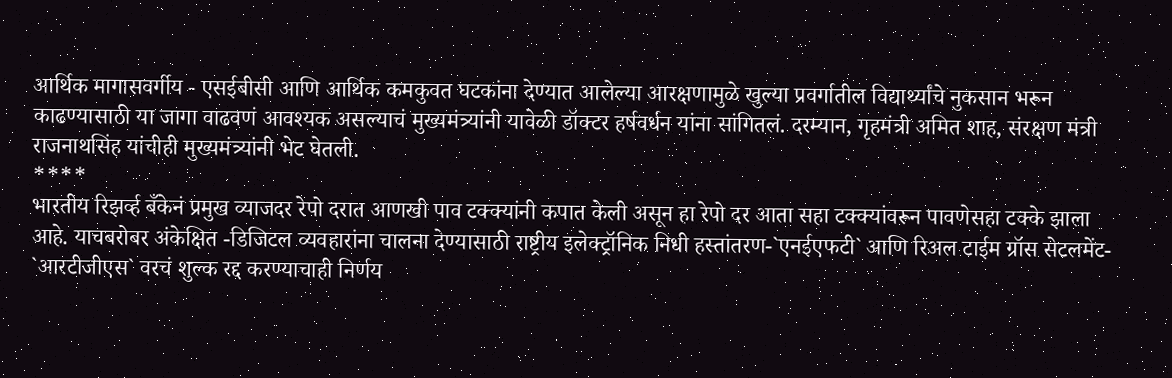आर्थिक मागासवर्गीय - एसईबीसी आणि आर्थिक कमकुवत घटकांना देण्यात आलेल्या आरक्षणामुळे खुल्या प्रवर्गातील विद्यार्थ्यांचे नुकसान भरून काढण्यासाठी या जागा वाढवणं आवश्यक असल्याचं मुख्यमंत्र्यांनी यावेळी डॉक्टर हर्षवर्धन यांना सांगितलं. दरम्यान, गृहमंत्री अमित शाह, संरक्षण मंत्री राजनाथसिंह यांचीही मुख्यमंत्र्यांनी भेट घेतली.
****
भारतीय रिझर्व्ह बँकेनं प्रमुख व्याजदर रेपो दरात आणखी पाव टक्क्यांनी कपात केली असून हा रेपो दर आता सहा टक्क्यांवरून पावणेसहा टक्के झाला आहे. याचबरोबर अंकेक्षित -डिजिटल व्यवहारांना चालना देण्यासाठी राष्ट्रीय इलेक्ट्रॉनिक निधी हस्तांतरण-`एनईएफटी` आणि रिअल टाईम ग्रॉस सेटलमेंट- `आरटीजीएस` वरचं शुल्क रद्द करण्याचाही निर्णय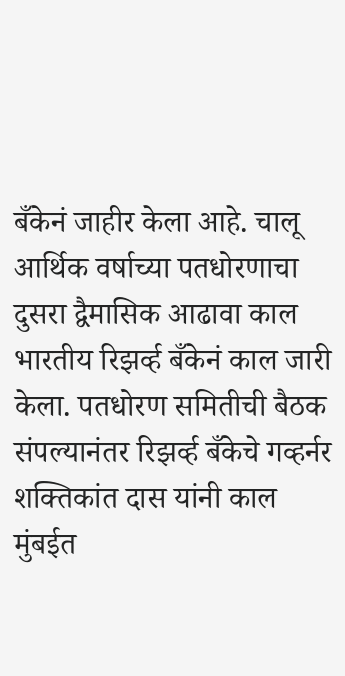बँकेनं जाहीर केला आहे. चालू आर्थिक वर्षाच्या पतधोरणाचा दुसरा द्वैमासिक आढावा काल भारतीय रिझर्व्ह बँकेनं काल जारी केला. पतधोरण समितीची बैठक संपल्यानंतर रिझर्व्ह बँकेचे गव्हर्नर शक्तिकांत दास यांनी काल मुंबईत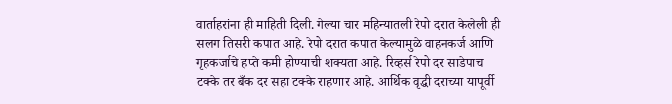वार्ताहरांना ही माहिती दिली. गेल्या चार महिन्यातली रेपो दरात केलेली ही सलग तिसरी कपात आहे. रेपो दरात कपात केल्यामुळे वाहनकर्ज आणि गृहकर्जाचे हप्ते कमी होण्याची शक्यता आहे. रिव्हर्स रेपो दर साडेपाच टक्के तर बँक दर सहा टक्के राहणार आहे. आर्थिक वृद्धी दराच्या यापूर्वी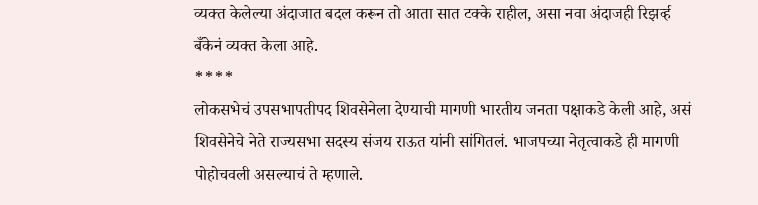व्यक्त केलेल्या अंदाजात बदल करून तो आता सात टक्के राहील, असा नवा अंदाजही रिझर्व्ह बँकेनं व्यक्त केला आहे.
****
लोकसभेचं उपसभापतीपद शिवसेनेला देण्याची मागणी भारतीय जनता पक्षाकडे केली आहे, असं शिवसेनेचे नेते राज्यसभा सदस्य संजय राऊत यांनी सांगितलं. भाजपच्या नेतृत्वाकडे ही मागणी पोहोचवली असल्याचं ते म्हणाले.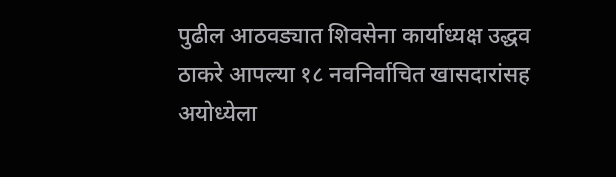पुढील आठवड्यात शिवसेना कार्याध्यक्ष उद्धव ठाकरे आपल्या १८ नवनिर्वाचित खासदारांसह अयोध्येला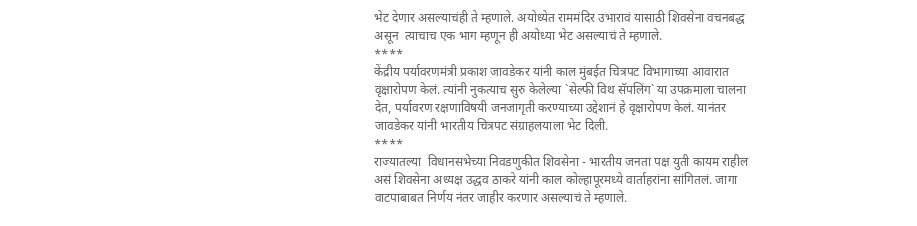भेट देणार असल्याचंही ते म्हणाले. अयोध्येत राममंदिर उभारावं यासाठी शिवसेना वचनबद्ध असून  त्याचाच एक भाग म्हणून ही अयोध्या भेट असल्याचं ते म्हणाले.
****
केंद्रीय पर्यावरणमंत्री प्रकाश जावडेकर यांनी काल मुंबईत चित्रपट विभागाच्या आवारात वृक्षारोपण केलं. त्यांनी नुकत्याच सुरु केलेल्या `सेल्फी विथ सॅपलिंग` या उपक्रमाला चालना देत, पर्यावरण रक्षणाविषयी जनजागृती करण्याच्या उद्देशानं हे वृक्षारोपण केलं. यानंतर जावडेकर यांनी भारतीय चित्रपट संग्राहलयाला भेट दिली.
****
राज्यातल्या  विधानसभेच्या निवडणुकीत शिवसेना - भारतीय जनता पक्ष युती कायम राहील असं शिवसेना अध्यक्ष उद्धव ठाकरे यांनी काल कोल्हापूरमध्ये वार्ताहरांना सांगितलं. जागा वाटपाबाबत निर्णय नंतर जाहीर करणार असल्याचं ते म्हणाले.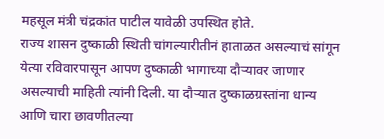महसूल मंत्री चंद्रकांत पाटील यावेळी उपस्थित होते.
राज्य शासन दुष्काळी स्थिती चांगल्यारीतीनं हाताळत असल्याचं सांगून येत्या रविवारपासून आपण दुष्काळी भागाच्या दौऱ्यावर जाणार असल्याची माहिती त्यांनी दिली. या दौऱ्यात दुष्काळग्रस्तांना धान्य आणि चारा छावणीतल्या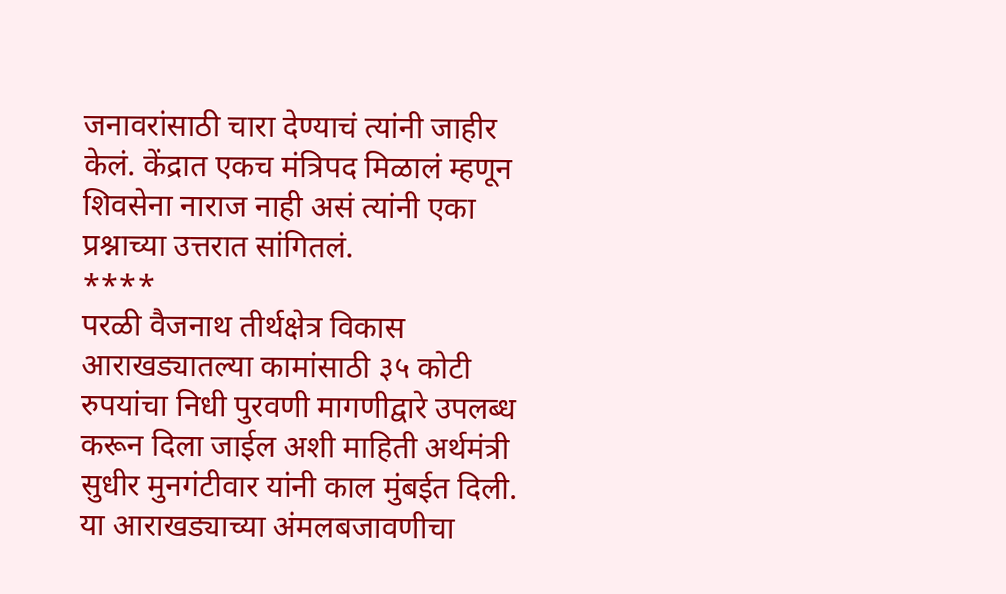जनावरांसाठी चारा देण्याचं त्यांनी जाहीर केलं. केंद्रात एकच मंत्रिपद मिळालं म्हणून शिवसेना नाराज नाही असं त्यांनी एका प्रश्नाच्या उत्तरात सांगितलं.
****
परळी वैजनाथ तीर्थक्षेत्र विकास आराखड्यातल्या कामांसाठी ३५ कोटी रुपयांचा निधी पुरवणी मागणीद्वारे उपलब्ध करून दिला जाईल अशी माहिती अर्थमंत्री सुधीर मुनगंटीवार यांनी काल मुंबईत दिली. या आराखड्याच्या अंमलबजावणीचा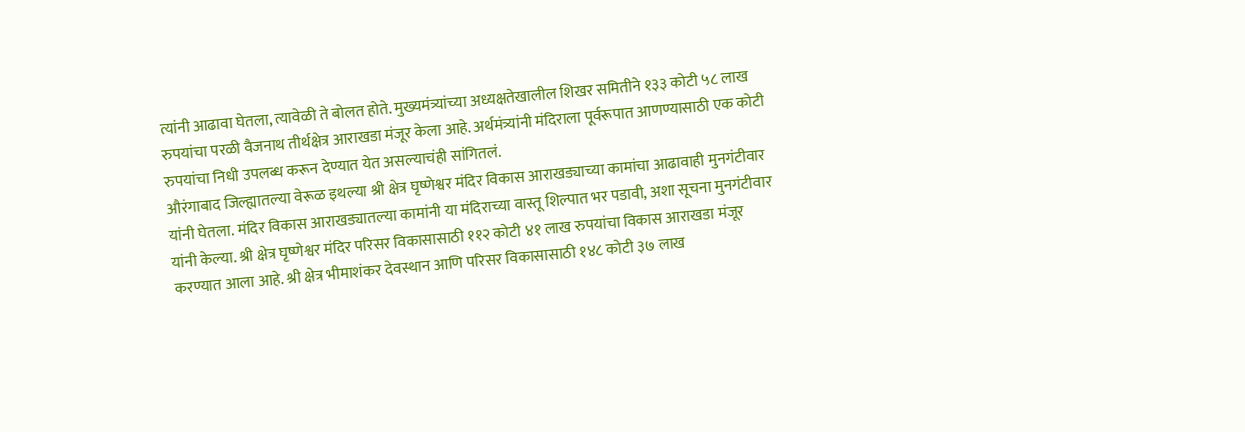त्यांनी आढावा घेतला, त्यावेळी ते बोलत होते. मुख्यमंत्र्यांच्या अध्यक्षतेखालील शिखर समितीने १३३ कोटी ५८ लाख रुपयांचा परळी वैजनाथ तीर्थक्षेत्र आराखडा मंजूर केला आहे. अर्थमंत्र्यांनी मंदिराला पूर्वरूपात आणण्यासाठी एक कोटी रुपयांचा निधी उपलब्ध करून देण्यात येत असल्याचंही सांगितलं.
औरंगाबाद जिल्ह्यातल्या वेरूळ इथल्या श्री क्षेत्र घृष्णेश्वर मंदिर विकास आराखड्याच्या कामांचा आढावाही मुनगंटीवार यांनी घेतला. मंदिर विकास आराखड्यातल्या कामांनी या मंदिराच्या वास्तू शिल्पात भर पडावी, अशा सूचना मुनगंटीवार यांनी केल्या. श्री क्षेत्र घृष्णेश्वर मंदिर परिसर विकासासाठी ११२ कोटी ४१ लाख रुपयांचा विकास आराखडा मंजूर करण्यात आला आहे. श्री क्षेत्र भीमाशंकर देवस्थान आणि परिसर विकासासाठी १४८ कोटी ३७ लाख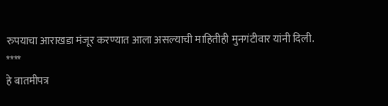रुपयाचा आराखडा मंजूर करण्यात आला असल्याची माहितीही मुनगंटीवार यांनी दिली.
****
हे बातमीपत्र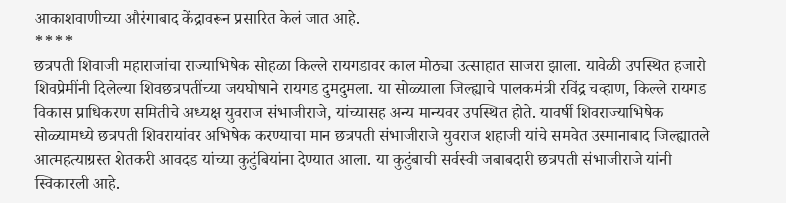आकाशवाणीच्या औरंगाबाद केंद्रावरून प्रसारित केलं जात आहे.
****
छत्रपती शिवाजी महाराजांचा राज्याभिषेक सोहळा किल्ले रायगडावर काल मोठ्या उत्साहात साजरा झाला. यावेळी उपस्थित हजारो शिवप्रेमींनी दिलेल्या शिवछत्रपतींच्या जयघोषाने रायगड दुमदुमला. या सोळ्याला जिल्ह्याचे पालकमंत्री रविंद्र चव्हाण, किल्ले रायगड विकास प्राधिकरण समितीचे अध्यक्ष युवराज संभाजीराजे, यांच्यासह अन्य मान्यवर उपस्थित होते. यावर्षी शिवराज्याभिषेक सोळ्यामध्ये छत्रपती शिवरायांवर अभिषेक करण्याचा मान छत्रपती संभाजीराजे युवराज शहाजी यांचे समवेत उस्मानाबाद जिल्ह्यातले आत्महत्याग्रस्त शेतकरी आवदड यांच्या कुटुंबियांना देण्यात आला. या कुटुंबाची सर्वस्वी जबाबदारी छत्रपती संभाजीराजे यांनी स्विकारली आहे.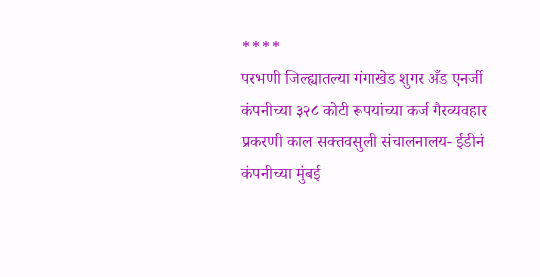****
परभणी जिल्ह्यातल्या गंगाखेड शुगर अँड एनर्जी कंपनीच्या ३२८ कोटी रूपयांच्या कर्ज गैरव्यवहार प्रकरणी काल सक्तवसुली संचालनालय- ईडीनं कंपनीच्या मुंबई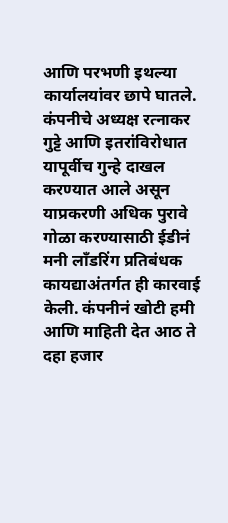आणि परभणी इथल्या कार्यालयांवर छापे घातले. कंपनीचे अध्यक्ष रत्नाकर गुट्टे आणि इतरांविरोधात यापूर्वीच गुन्हे दाखल करण्यात आले असून याप्रकरणी अधिक पुरावे गोळा करण्यासाठी ईडीनं मनी लॉंडरिंग प्रतिबंधक कायद्याअंतर्गत ही कारवाई केली. कंपनीनं खोटी हमी आणि माहिती देत आठ ते दहा हजार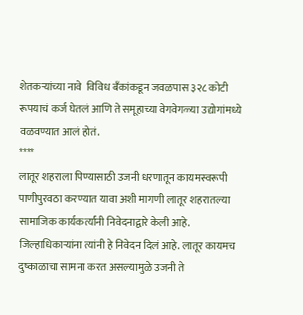शेतकऱ्यांच्या नावे  विविध बँकांकडून जवळपास ३२८ कोटी रूपयाचं कर्ज घेतलं आणि ते समूहाच्या वेगवेगळ्या उद्योगांमध्ये वळवण्यात आलं होतं.
****
लातूर शहराला पिण्यासाठी उजनी धरणातून कायमस्वरूपी पाणीपुरवठा करण्यात यावा अशी मागणी लातूर शहरातल्या सामाजिक कार्यकर्त्यांनी निवेदनाद्वारे केली आहे. जिल्हाधिकाऱ्यांना त्यांनी हे निवेदन दिलं आहे. लातूर कायमच दुष्काळाचा सामना करत असल्यामुळे उजनी ते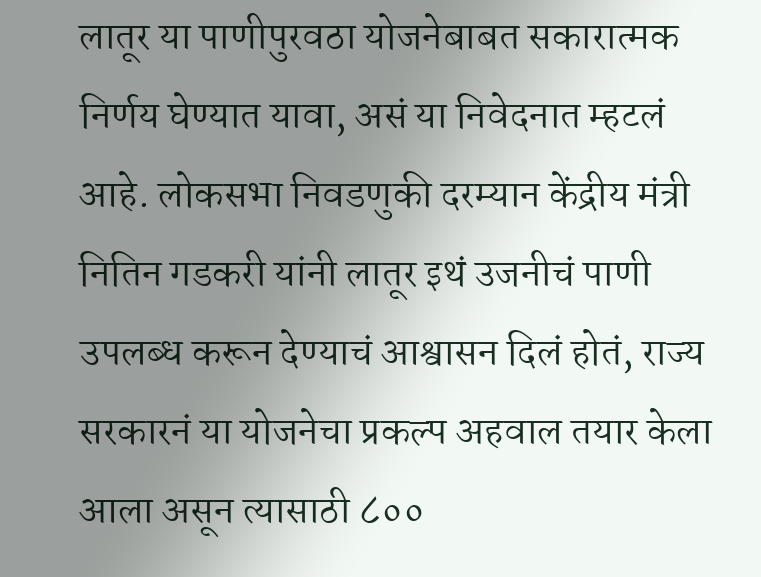लातूर या पाणीपुरवठा योजनेबाबत सकारात्मक निर्णय घेण्यात यावा, असं या निवेदनात म्हटलं आहे. लोकसभा निवडणुकी दरम्यान केंद्रीय मंत्री नितिन गडकरी यांनी लातूर इथं उजनीचं पाणी उपलब्ध करून देण्याचं आश्वासन दिलं होतं, राज्य सरकारनं या योजनेचा प्रकल्प अहवाल तयार केला आला असून त्यासाठी ८००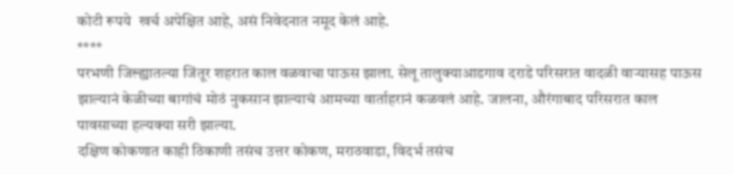कोटी रूपये  खर्च अपेक्षित आहे, असं निवेदनात नमूद केलं आहे.
****
परभणी जिल्ह्यातल्या जिंतूर शहरात काल वळवाचा पाऊस झाला. सेलू तालुक्याआडगाव दराडे परिसरात वादळी वाऱ्यासह पाऊस झाल्यानं केळीच्या बागांचं मोठं नुकसान झाल्याचं आमच्या वार्ताहरानं कळवलं आहे. जालना, औरंगाबाद परिसरात काल पावसाच्या हल्यक्या सरी झाल्या.
दक्षिण कोकणात काही ठिकाणी तसंच उत्तर कोकण, मराठवाडा, विदर्भ तसंच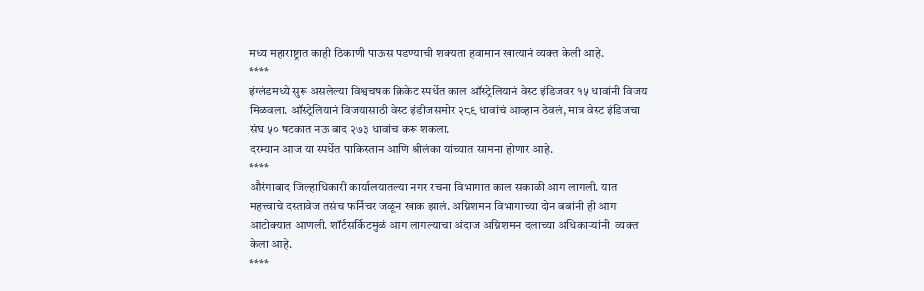मध्य महाराष्ट्रात काही ठिकाणी पाऊस पडण्याची शक्यता हवामान खात्यानं व्यक्त केली आहे.
****
इंग्लंडमध्ये सुरू असलेल्या विश्वचषक क्रिकेट स्पर्धेत काल ऑस्ट्रेलियानं वेस्ट इंडिजवर १५ धावांनी विजय मिळवला. ऑस्ट्रेलियानं विजयासाठी वेस्ट इंडीजसमोर २८९ धावांचं आव्हान ठेवलं, मात्र वेस्ट इंडिजचा संघ ५० षटकात नऊ बाद २७३ धावांच करू शकला.
दरम्यान आज या स्पर्धेत पाकिस्तान आणि श्रीलंका यांच्यात सामना होणार आहे.
****
औरंगाबाद जिल्हाधिकारी कार्यालयातल्या नगर रचना विभागात काल सकाळी आग लागली. यात महत्त्वाचे दस्तावेज तसंच फर्निचर जळून खाक झालं. अग्निशमन विभागाच्या दोन बबांनी ही आग आटोक्यात आणली. शॉर्टसर्किटमुळं आग लागल्याचा अंदाज अग्निशमन दलाच्या अधिकाऱ्यांनी  व्यक्त केला आहे.
****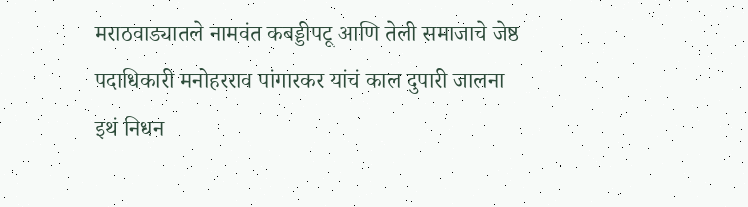मराठवाड्यातले नामवंत कबड्डीपटू आणि तेली समाजाचे जेष्ठ पदाधिकारी मनोहरराव पांगारकर यांचं काल दुपारी जालना इथं निधन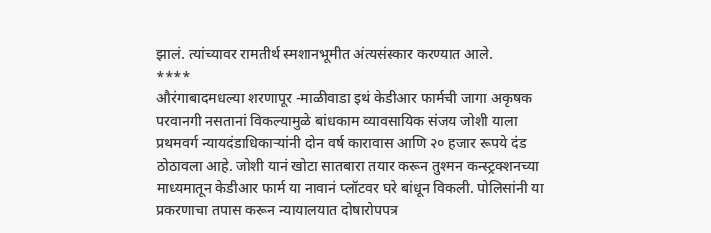झालं. त्यांच्यावर रामतीर्थ स्मशानभूमीत अंत्यसंस्कार करण्यात आले.
****
औरंगाबादमधल्या शरणापूर -माळीवाडा इथं केडीआर फार्मची जागा अकृषक परवानगी नसतानां विकल्यामुळे बांधकाम व्यावसायिक संजय जोशी याला प्रथमवर्ग न्यायदंडाधिकाऱ्यांनी दोन वर्ष कारावास आणि २० हजार रूपये दंड ठोठावला आहे. जोशी यानं खोटा सातबारा तयार करून तुश्मन कन्स्ट्रक्शनच्या माध्यमातून केडीआर फार्म या नावानं प्लॉटवर घरे बांधून विकली. पोलिसांनी या प्रकरणाचा तपास करून न्यायालयात दोषारोपपत्र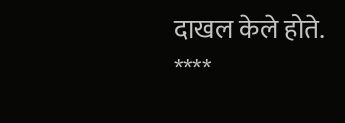दाखल केले होते.
****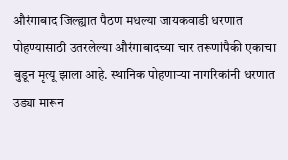औरंगाबाद जिल्ह्यात पैठण मधल्या जायकवाडी धरणात पोहण्यासाठी उतरलेल्या औरंगाबादच्या चार तरूणांपैकी एकाचा बुडून मृत्यू झाला आहे. स्थानिक पोहणाऱ्या नागरिकांनी धरणात उड्या मारून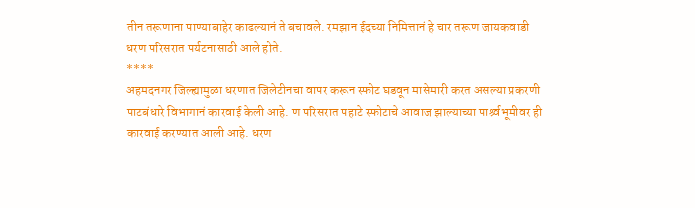तीन तरूणाना पाण्याबाहेर काढल्यानं ते बचावले. रमझान ईदच्या निमित्तानं हे चार तरूण जायकवाडी धरण परिसरात पर्यटनासाठी आले होते.
****
अहमदनगर जिल्ह्यामुळा धरणात जिलेटीनचा वापर करून स्फोट घडवून मासेमारी करत असल्या प्रकरणी पाटबंधारे विभागानं कारवाई केली आहे. ण परिसरात पहाटे स्फोटाचे आवाज झाल्याच्या पार्श्र्वभूमीवर ही कारवाई करण्यात आली आहे. धरण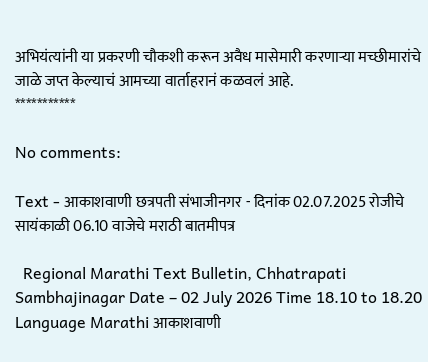अभियंत्यांनी या प्रकरणी चौकशी करून अवैध मासेमारी करणाऱ्या मच्छीमारांचे जाळे जप्त केल्याचं आमच्या वार्ताहरानं कळवलं आहे.
***********

No comments:

Text - आकाशवाणी छत्रपती संभाजीनगर - दिनांक 02.07.2025 रोजीचे सायंकाळी 06.10 वाजेचे मराठी बातमीपत्र

  Regional Marathi Text Bulletin, Chhatrapati Sambhajinagar Date – 02 July 2026 Time 18.10 to 18.20 Language Marathi आकाशवाणी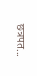छत्रपत...